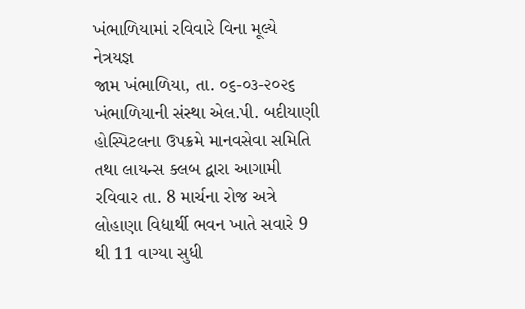ખંભાળિયામાં રવિવારે વિના મૂલ્યે નેત્રયજ્ઞ
જામ ખંભાળિયા, તા. ૦૬-૦૩-૨૦૨૬ ખંભાળિયાની સંસ્થા એલ.પી. બદીયાણી હોસ્પિટલના ઉપક્રમે માનવસેવા સમિતિ તથા લાયન્સ ક્લબ દ્વારા આગામી રવિવાર તા. 8 માર્ચના રોજ અત્રે લોહાણા વિદ્યાર્થી ભવન ખાતે સવારે 9 થી 11 વાગ્યા સુધી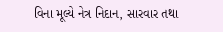વિના મૂલ્યે નેત્ર નિદાન, સારવાર તથા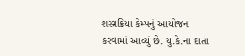શસ્ત્રક્રિયા કેમ્પનું આયોજન કરવામાં આવ્યું છે. યુ.કે.ના દાતા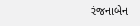રંજનાબેન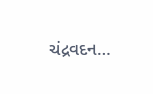ચંદ્રવદન…